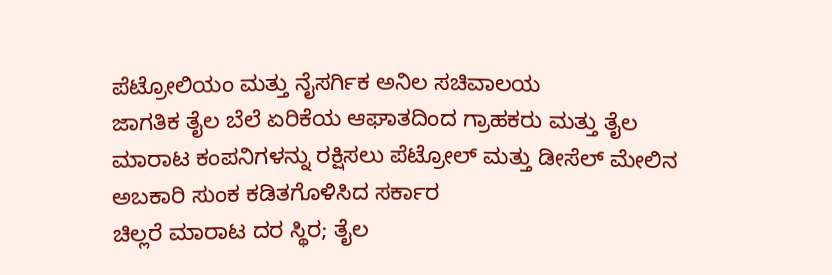ಪೆಟ್ರೋಲಿಯಂ ಮತ್ತು ನೈಸರ್ಗಿಕ ಅನಿಲ ಸಚಿವಾಲಯ
ಜಾಗತಿಕ ತೈಲ ಬೆಲೆ ಏರಿಕೆಯ ಆಘಾತದಿಂದ ಗ್ರಾಹಕರು ಮತ್ತು ತೈಲ ಮಾರಾಟ ಕಂಪನಿಗಳನ್ನು ರಕ್ಷಿಸಲು ಪೆಟ್ರೋಲ್ ಮತ್ತು ಡೀಸೆಲ್ ಮೇಲಿನ ಅಬಕಾರಿ ಸುಂಕ ಕಡಿತಗೊಳಿಸಿದ ಸರ್ಕಾರ
ಚಿಲ್ಲರೆ ಮಾರಾಟ ದರ ಸ್ಥಿರ; ತೈಲ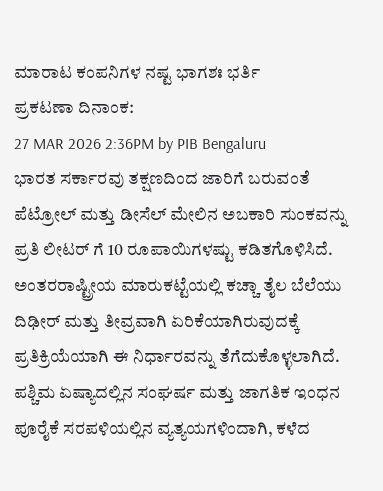ಮಾರಾಟ ಕಂಪನಿಗಳ ನಷ್ಟ ಭಾಗಶಃ ಭರ್ತಿ
ಪ್ರಕಟಣಾ ದಿನಾಂಕ:
27 MAR 2026 2:36PM by PIB Bengaluru
ಭಾರತ ಸರ್ಕಾರವು ತಕ್ಷಣದಿಂದ ಜಾರಿಗೆ ಬರುವಂತೆ ಪೆಟ್ರೋಲ್ ಮತ್ತು ಡೀಸೆಲ್ ಮೇಲಿನ ಅಬಕಾರಿ ಸುಂಕವನ್ನು ಪ್ರತಿ ಲೀಟರ್ ಗೆ 10 ರೂಪಾಯಿಗಳಷ್ಟು ಕಡಿತಗೊಳಿಸಿದೆ. ಅಂತರರಾಷ್ಟ್ರೀಯ ಮಾರುಕಟ್ಟೆಯಲ್ಲಿ ಕಚ್ಚಾ ತೈಲ ಬೆಲೆಯು ದಿಢೀರ್ ಮತ್ತು ತೀವ್ರವಾಗಿ ಏರಿಕೆಯಾಗಿರುವುದಕ್ಕೆ ಪ್ರತಿಕ್ರಿಯೆಯಾಗಿ ಈ ನಿರ್ಧಾರವನ್ನು ತೆಗೆದುಕೊಳ್ಳಲಾಗಿದೆ. ಪಶ್ಚಿಮ ಏಷ್ಯಾದಲ್ಲಿನ ಸಂಘರ್ಷ ಮತ್ತು ಜಾಗತಿಕ ಇಂಧನ ಪೂರೈಕೆ ಸರಪಳಿಯಲ್ಲಿನ ವ್ಯತ್ಯಯಗಳಿಂದಾಗಿ, ಕಳೆದ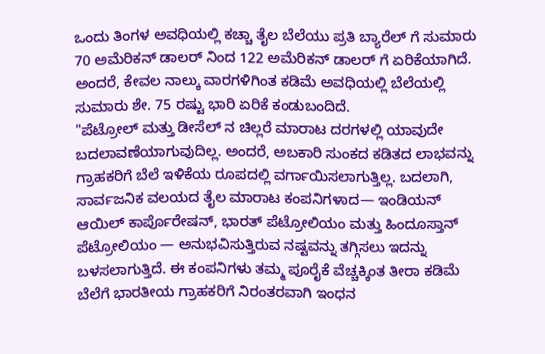ಒಂದು ತಿಂಗಳ ಅವಧಿಯಲ್ಲಿ ಕಚ್ಚಾ ತೈಲ ಬೆಲೆಯು ಪ್ರತಿ ಬ್ಯಾರೆಲ್ ಗೆ ಸುಮಾರು 70 ಅಮೆರಿಕನ್ ಡಾಲರ್ ನಿಂದ 122 ಅಮೆರಿಕನ್ ಡಾಲರ್ ಗೆ ಏರಿಕೆಯಾಗಿದೆ. ಅಂದರೆ, ಕೇವಲ ನಾಲ್ಕು ವಾರಗಳಿಗಿಂತ ಕಡಿಮೆ ಅವಧಿಯಲ್ಲಿ ಬೆಲೆಯಲ್ಲಿ ಸುಮಾರು ಶೇ. 75 ರಷ್ಟು ಭಾರಿ ಏರಿಕೆ ಕಂಡುಬಂದಿದೆ.
"ಪೆಟ್ರೋಲ್ ಮತ್ತು ಡೀಸೆಲ್ ನ ಚಿಲ್ಲರೆ ಮಾರಾಟ ದರಗಳಲ್ಲಿ ಯಾವುದೇ ಬದಲಾವಣೆಯಾಗುವುದಿಲ್ಲ. ಅಂದರೆ, ಅಬಕಾರಿ ಸುಂಕದ ಕಡಿತದ ಲಾಭವನ್ನು ಗ್ರಾಹಕರಿಗೆ ಬೆಲೆ ಇಳಿಕೆಯ ರೂಪದಲ್ಲಿ ವರ್ಗಾಯಿಸಲಾಗುತ್ತಿಲ್ಲ. ಬದಲಾಗಿ, ಸಾರ್ವಜನಿಕ ವಲಯದ ತೈಲ ಮಾರಾಟ ಕಂಪನಿಗಳಾದ— ಇಂಡಿಯನ್ ಆಯಿಲ್ ಕಾರ್ಪೊರೇಷನ್, ಭಾರತ್ ಪೆಟ್ರೋಲಿಯಂ ಮತ್ತು ಹಿಂದೂಸ್ತಾನ್ ಪೆಟ್ರೋಲಿಯಂ — ಅನುಭವಿಸುತ್ತಿರುವ ನಷ್ಟವನ್ನು ತಗ್ಗಿಸಲು ಇದನ್ನು ಬಳಸಲಾಗುತ್ತಿದೆ. ಈ ಕಂಪನಿಗಳು ತಮ್ಮ ಪೂರೈಕೆ ವೆಚ್ಚಕ್ಕಿಂತ ತೀರಾ ಕಡಿಮೆ ಬೆಲೆಗೆ ಭಾರತೀಯ ಗ್ರಾಹಕರಿಗೆ ನಿರಂತರವಾಗಿ ಇಂಧನ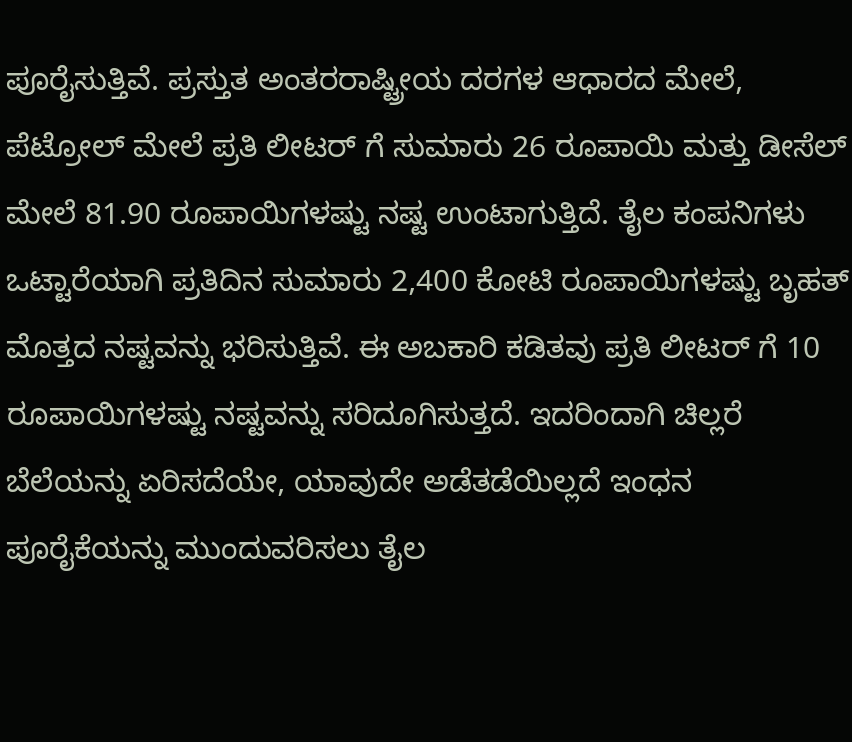ಪೂರೈಸುತ್ತಿವೆ. ಪ್ರಸ್ತುತ ಅಂತರರಾಷ್ಟ್ರೀಯ ದರಗಳ ಆಧಾರದ ಮೇಲೆ, ಪೆಟ್ರೋಲ್ ಮೇಲೆ ಪ್ರತಿ ಲೀಟರ್ ಗೆ ಸುಮಾರು 26 ರೂಪಾಯಿ ಮತ್ತು ಡೀಸೆಲ್ ಮೇಲೆ 81.90 ರೂಪಾಯಿಗಳಷ್ಟು ನಷ್ಟ ಉಂಟಾಗುತ್ತಿದೆ. ತೈಲ ಕಂಪನಿಗಳು ಒಟ್ಟಾರೆಯಾಗಿ ಪ್ರತಿದಿನ ಸುಮಾರು 2,400 ಕೋಟಿ ರೂಪಾಯಿಗಳಷ್ಟು ಬೃಹತ್ ಮೊತ್ತದ ನಷ್ಟವನ್ನು ಭರಿಸುತ್ತಿವೆ. ಈ ಅಬಕಾರಿ ಕಡಿತವು ಪ್ರತಿ ಲೀಟರ್ ಗೆ 10 ರೂಪಾಯಿಗಳಷ್ಟು ನಷ್ಟವನ್ನು ಸರಿದೂಗಿಸುತ್ತದೆ. ಇದರಿಂದಾಗಿ ಚಿಲ್ಲರೆ ಬೆಲೆಯನ್ನು ಏರಿಸದೆಯೇ, ಯಾವುದೇ ಅಡೆತಡೆಯಿಲ್ಲದೆ ಇಂಧನ ಪೂರೈಕೆಯನ್ನು ಮುಂದುವರಿಸಲು ತೈಲ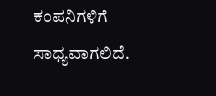ಕಂಪನಿಗಳಿಗೆ ಸಾಧ್ಯವಾಗಲಿದೆ.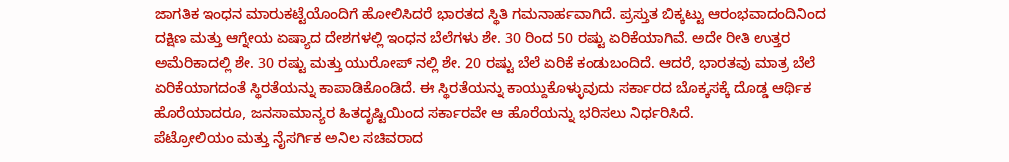ಜಾಗತಿಕ ಇಂಧನ ಮಾರುಕಟ್ಟೆಯೊಂದಿಗೆ ಹೋಲಿಸಿದರೆ ಭಾರತದ ಸ್ಥಿತಿ ಗಮನಾರ್ಹವಾಗಿದೆ. ಪ್ರಸ್ತುತ ಬಿಕ್ಕಟ್ಟು ಆರಂಭವಾದಂದಿನಿಂದ ದಕ್ಷಿಣ ಮತ್ತು ಆಗ್ನೇಯ ಏಷ್ಯಾದ ದೇಶಗಳಲ್ಲಿ ಇಂಧನ ಬೆಲೆಗಳು ಶೇ. 30 ರಿಂದ 50 ರಷ್ಟು ಏರಿಕೆಯಾಗಿವೆ. ಅದೇ ರೀತಿ ಉತ್ತರ ಅಮೆರಿಕಾದಲ್ಲಿ ಶೇ. 30 ರಷ್ಟು ಮತ್ತು ಯುರೋಪ್ ನಲ್ಲಿ ಶೇ. 20 ರಷ್ಟು ಬೆಲೆ ಏರಿಕೆ ಕಂಡುಬಂದಿದೆ. ಆದರೆ, ಭಾರತವು ಮಾತ್ರ ಬೆಲೆ ಏರಿಕೆಯಾಗದಂತೆ ಸ್ಥಿರತೆಯನ್ನು ಕಾಪಾಡಿಕೊಂಡಿದೆ. ಈ ಸ್ಥಿರತೆಯನ್ನು ಕಾಯ್ದುಕೊಳ್ಳುವುದು ಸರ್ಕಾರದ ಬೊಕ್ಕಸಕ್ಕೆ ದೊಡ್ಡ ಆರ್ಥಿಕ ಹೊರೆಯಾದರೂ, ಜನಸಾಮಾನ್ಯರ ಹಿತದೃಷ್ಟಿಯಿಂದ ಸರ್ಕಾರವೇ ಆ ಹೊರೆಯನ್ನು ಭರಿಸಲು ನಿರ್ಧರಿಸಿದೆ.
ಪೆಟ್ರೋಲಿಯಂ ಮತ್ತು ನೈಸರ್ಗಿಕ ಅನಿಲ ಸಚಿವರಾದ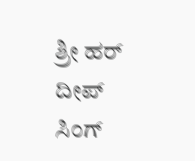ಶ್ರೀ ಹರ್ ದೀಪ್ ಸಿಂಗ್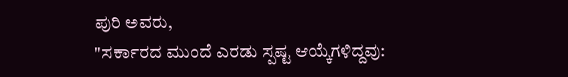ಪುರಿ ಅವರು,
"ಸರ್ಕಾರದ ಮುಂದೆ ಎರಡು ಸ್ಪಷ್ಟ ಆಯ್ಕೆಗಳಿದ್ದವು: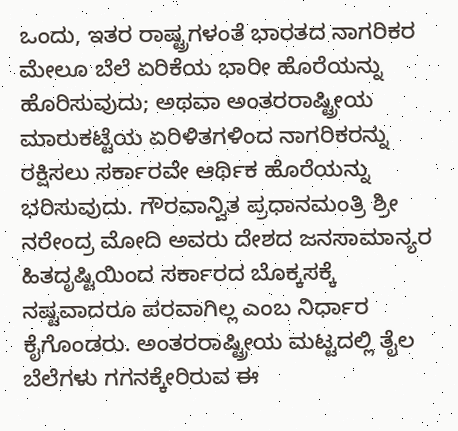ಒಂದು, ಇತರ ರಾಷ್ಟ್ರಗಳಂತೆ ಭಾರತದ ನಾಗರಿಕರ ಮೇಲೂ ಬೆಲೆ ಏರಿಕೆಯ ಭಾರೀ ಹೊರೆಯನ್ನು ಹೊರಿಸುವುದು; ಅಥವಾ ಅಂತರರಾಷ್ಟ್ರೀಯ ಮಾರುಕಟ್ಟೆಯ ಏರಿಳಿತಗಳಿಂದ ನಾಗರಿಕರನ್ನು ರಕ್ಷಿಸಲು ಸರ್ಕಾರವೇ ಆರ್ಥಿಕ ಹೊರೆಯನ್ನು ಭರಿಸುವುದು. ಗೌರವಾನ್ವಿತ ಪ್ರಧಾನಮಂತ್ರಿ ಶ್ರೀ ನರೇಂದ್ರ ಮೋದಿ ಅವರು ದೇಶದ ಜನಸಾಮಾನ್ಯರ ಹಿತದೃಷ್ಟಿಯಿಂದ ಸರ್ಕಾರದ ಬೊಕ್ಕಸಕ್ಕೆ ನಷ್ಟವಾದರೂ ಪರವಾಗಿಲ್ಲ ಎಂಬ ನಿರ್ಧಾರ ಕೈಗೊಂಡರು. ಅಂತರರಾಷ್ಟ್ರೀಯ ಮಟ್ಟದಲ್ಲಿ ತೈಲ ಬೆಲೆಗಳು ಗಗನಕ್ಕೇರಿರುವ ಈ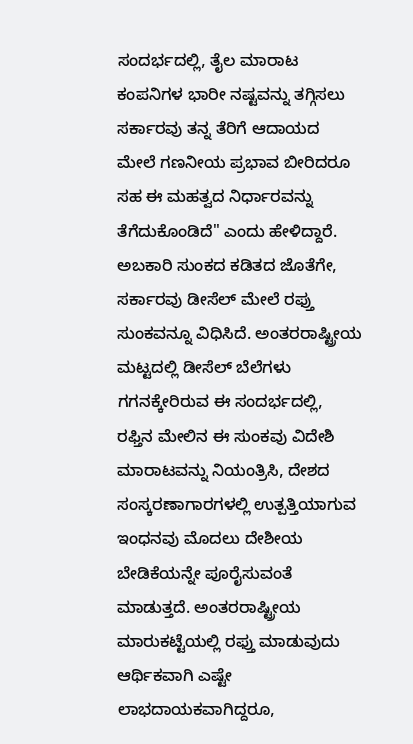ಸಂದರ್ಭದಲ್ಲಿ, ತೈಲ ಮಾರಾಟ ಕಂಪನಿಗಳ ಭಾರೀ ನಷ್ಟವನ್ನು ತಗ್ಗಿಸಲು ಸರ್ಕಾರವು ತನ್ನ ತೆರಿಗೆ ಆದಾಯದ ಮೇಲೆ ಗಣನೀಯ ಪ್ರಭಾವ ಬೀರಿದರೂ ಸಹ ಈ ಮಹತ್ವದ ನಿರ್ಧಾರವನ್ನು ತೆಗೆದುಕೊಂಡಿದೆ" ಎಂದು ಹೇಳಿದ್ದಾರೆ.
ಅಬಕಾರಿ ಸುಂಕದ ಕಡಿತದ ಜೊತೆಗೇ, ಸರ್ಕಾರವು ಡೀಸೆಲ್ ಮೇಲೆ ರಫ್ತು ಸುಂಕವನ್ನೂ ವಿಧಿಸಿದೆ. ಅಂತರರಾಷ್ಟ್ರೀಯ ಮಟ್ಟದಲ್ಲಿ ಡೀಸೆಲ್ ಬೆಲೆಗಳು ಗಗನಕ್ಕೇರಿರುವ ಈ ಸಂದರ್ಭದಲ್ಲಿ, ರಫ್ತಿನ ಮೇಲಿನ ಈ ಸುಂಕವು ವಿದೇಶಿ ಮಾರಾಟವನ್ನು ನಿಯಂತ್ರಿಸಿ, ದೇಶದ ಸಂಸ್ಕರಣಾಗಾರಗಳಲ್ಲಿ ಉತ್ಪತ್ತಿಯಾಗುವ ಇಂಧನವು ಮೊದಲು ದೇಶೀಯ ಬೇಡಿಕೆಯನ್ನೇ ಪೂರೈಸುವಂತೆ ಮಾಡುತ್ತದೆ. ಅಂತರರಾಷ್ಟ್ರೀಯ ಮಾರುಕಟ್ಟೆಯಲ್ಲಿ ರಫ್ತು ಮಾಡುವುದು ಆರ್ಥಿಕವಾಗಿ ಎಷ್ಟೇ ಲಾಭದಾಯಕವಾಗಿದ್ದರೂ,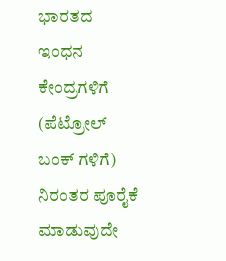ಭಾರತದ ಇಂಧನ ಕೇಂದ್ರಗಳಿಗೆ (ಪೆಟ್ರೋಲ್ ಬಂಕ್ ಗಳಿಗೆ) ನಿರಂತರ ಪೂರೈಕೆ ಮಾಡುವುದೇ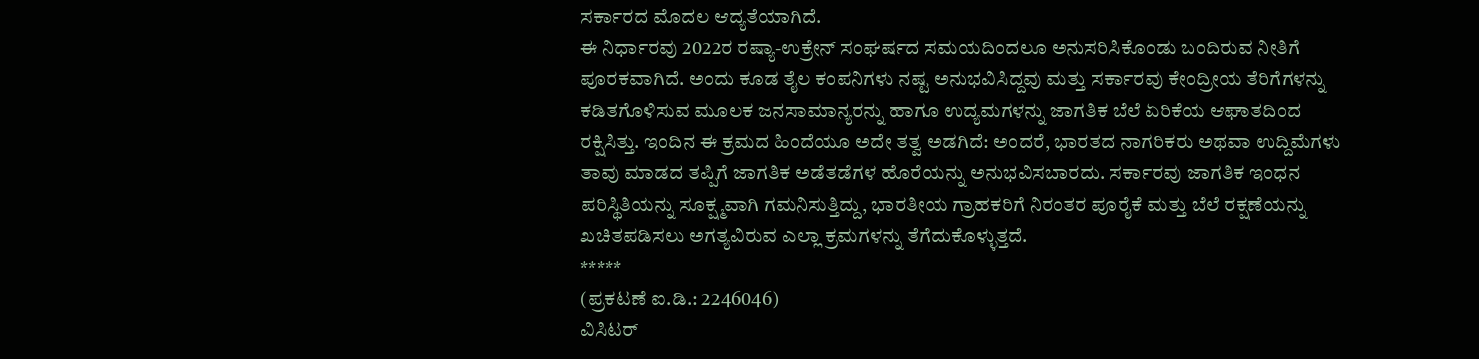ಸರ್ಕಾರದ ಮೊದಲ ಆದ್ಯತೆಯಾಗಿದೆ.
ಈ ನಿರ್ಧಾರವು 2022ರ ರಷ್ಯಾ-ಉಕ್ರೇನ್ ಸಂಘರ್ಷದ ಸಮಯದಿಂದಲೂ ಅನುಸರಿಸಿಕೊಂಡು ಬಂದಿರುವ ನೀತಿಗೆ ಪೂರಕವಾಗಿದೆ. ಅಂದು ಕೂಡ ತೈಲ ಕಂಪನಿಗಳು ನಷ್ಟ ಅನುಭವಿಸಿದ್ದವು ಮತ್ತು ಸರ್ಕಾರವು ಕೇಂದ್ರೀಯ ತೆರಿಗೆಗಳನ್ನು ಕಡಿತಗೊಳಿಸುವ ಮೂಲಕ ಜನಸಾಮಾನ್ಯರನ್ನು ಹಾಗೂ ಉದ್ಯಮಗಳನ್ನು ಜಾಗತಿಕ ಬೆಲೆ ಏರಿಕೆಯ ಆಘಾತದಿಂದ ರಕ್ಷಿಸಿತ್ತು. ಇಂದಿನ ಈ ಕ್ರಮದ ಹಿಂದೆಯೂ ಅದೇ ತತ್ವ ಅಡಗಿದೆ: ಅಂದರೆ, ಭಾರತದ ನಾಗರಿಕರು ಅಥವಾ ಉದ್ದಿಮೆಗಳು ತಾವು ಮಾಡದ ತಪ್ಪಿಗೆ ಜಾಗತಿಕ ಅಡೆತಡೆಗಳ ಹೊರೆಯನ್ನು ಅನುಭವಿಸಬಾರದು. ಸರ್ಕಾರವು ಜಾಗತಿಕ ಇಂಧನ ಪರಿಸ್ಥಿತಿಯನ್ನು ಸೂಕ್ಷ್ಮವಾಗಿ ಗಮನಿಸುತ್ತಿದ್ದು, ಭಾರತೀಯ ಗ್ರಾಹಕರಿಗೆ ನಿರಂತರ ಪೂರೈಕೆ ಮತ್ತು ಬೆಲೆ ರಕ್ಷಣೆಯನ್ನು ಖಚಿತಪಡಿಸಲು ಅಗತ್ಯವಿರುವ ಎಲ್ಲಾ ಕ್ರಮಗಳನ್ನು ತೆಗೆದುಕೊಳ್ಳುತ್ತದೆ.
*****
(ಪ್ರಕಟಣೆ ಐ.ಡಿ.: 2246046)
ವಿಸಿಟರ್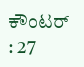ಕೌಂಟರ್ : 27